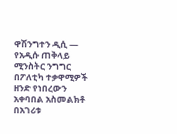ዋሽንግተን ዲሲ —
የአዲሱ ጠቅላይ ሚንስትር ንግግር በፖለቲካ ተቃዋሚዎች ዘንድ የነበረውን አቀባበል አስመልክቶ በአገሪቱ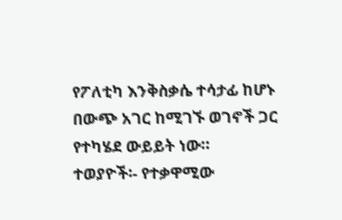የፖለቲካ እንቅስቃሴ ተሳታፊ ከሆኑ በውጭ አገር ከሚገኙ ወገኖች ጋር የተካሄደ ውይይት ነው።
ተወያዮች፡- የተቃዋሚው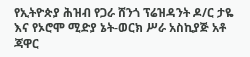የኢትዮጵያ ሕዝብ የጋራ ሸንጎ ፕሬዝዳንት ዶ/ር ታዬ እና የኦሮሞ ሚድያ ኔት-ወርክ ሥራ አስኪያጅ አቶ ጃዋር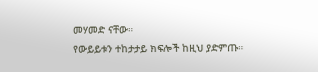መሃመድ ናቸው።
የውይይቱን ተከታታይ ክፍሎች ከዚህ ያድምጡ።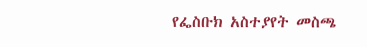የፌስቡክ አስተያየት መስጫ